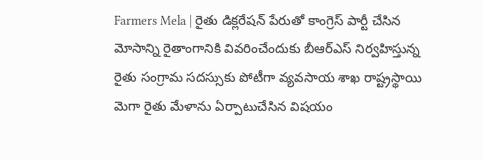Farmers Mela | రైతు డిక్లరేషన్ పేరుతో కాంగ్రెస్ పార్టీ చేసిన మోసాన్ని రైతాంగానికి వివరించేందుకు బీఆర్ఎస్ నిర్వహిస్తున్న రైతు సంగ్రామ సదస్సుకు పోటీగా వ్యవసాయ శాఖ రాష్ట్రస్థాయి మెగా రైతు మేళాను ఏర్పాటుచేసిన విషయం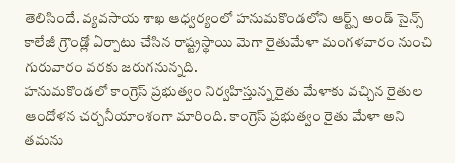తెలిసిందే. వ్యవసాయ శాఖ ఆధ్వర్యంలో హనుమకొండలోని ఆర్ట్స్ అండ్ సైన్స్ కాలేజీ గ్రౌండ్లో ఏర్పాటు చేసిన రాష్ట్రస్థాయి మెగా రైతుమేళా మంగళవారం నుంచి గురువారం వరకు జరుగనున్నది.
హనుమకొండలో కాంగ్రెస్ ప్రభుత్వం నిర్వహిస్తున్న రైతు మేళాకు వచ్చిన రైతుల ఆందోళన చర్చనీయాంశంగా మారింది. కాంగ్రెస్ ప్రభుత్వం రైతు మేళా అని తమను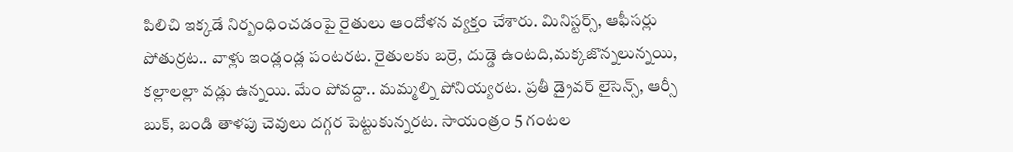పిలిచి ఇక్కడే నిర్బంధించడంపై రైతులు ఆందోళన వ్యక్తం చేశారు. మినిస్టర్స్, ఆఫీసర్లు పోతుర్రట.. వాళ్లు ఇండ్లండ్ల పంటరట. రైతులకు బర్రె, దుడ్డె ఉంటది,మక్కజొన్నలున్నయి, కల్లాలల్లా వడ్లు ఉన్నయి. మేం పోవద్దా.. మమ్మల్ని పోనియ్యరట. ప్రతీ డ్రైవర్ లైసెన్స్, ఆర్సీ బుక్, బండి తాళపు చెవులు దగ్గర పెట్టుకున్నరట. సాయంత్రం 5 గంటల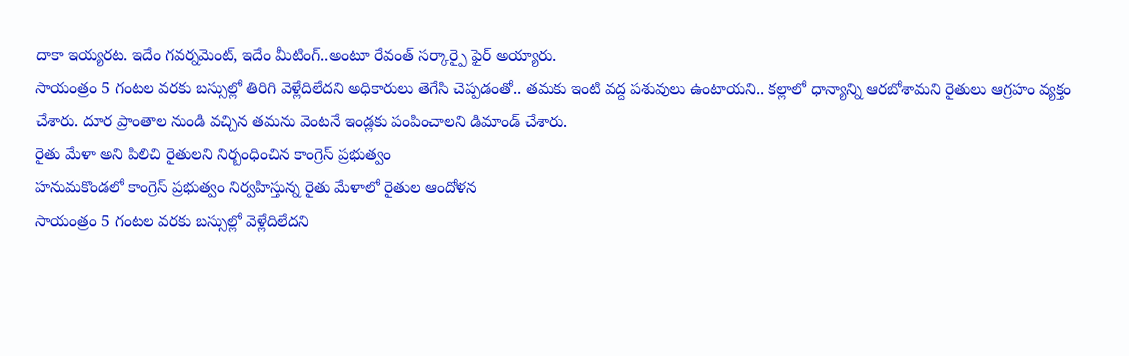దాకా ఇయ్యరట. ఇదేం గవర్నమెంట్, ఇదేం మీటింగ్..అంటూ రేవంత్ సర్కార్పై ఫైర్ అయ్యారు.
సాయంత్రం 5 గంటల వరకు బస్సుల్లో తిరిగి వెళ్లేదిలేదని అధికారులు తెగేసి చెప్పడంతో.. తమకు ఇంటి వద్ద పశువులు ఉంటాయని.. కల్లాలో ధాన్యాన్ని ఆరబోశామని రైతులు ఆగ్రహం వ్యక్తం చేశారు. దూర ప్రాంతాల నుండి వచ్చిన తమను వెంటనే ఇండ్లకు పంపించాలని డిమాండ్ చేశారు.
రైతు మేళా అని పిలిచి రైతులని నిర్బంధించిన కాంగ్రెస్ ప్రభుత్వం
హనుమకొండలో కాంగ్రెస్ ప్రభుత్వం నిర్వహిస్తున్న రైతు మేళాలో రైతుల ఆందోళన
సాయంత్రం 5 గంటల వరకు బస్సుల్లో వెళ్లేదిలేదని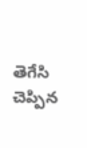తెగేసి చెప్పిన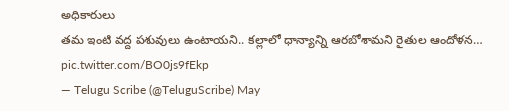అధికారులు
తమ ఇంటి వద్ద పశువులు ఉంటాయని.. కల్లాలో ధాన్యాన్ని ఆరబోశామని రైతుల ఆందోళన… pic.twitter.com/BO0js9fEkp
— Telugu Scribe (@TeluguScribe) May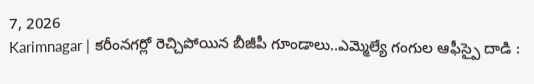7, 2026
Karimnagar | కరీంనగర్లో రెచ్చిపోయిన బీజీపీ గూండాలు..ఎమ్మెల్యే గంగుల ఆఫీస్పై దాడి :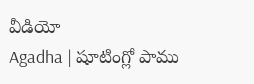వీడియో
Agadha | షూటింగ్లో పాము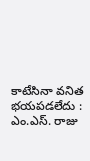కాటేసినా వనిత భయపడలేదు : ఎం.ఎస్. రాజు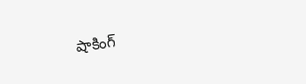షాకింగ్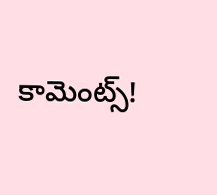కామెంట్స్!